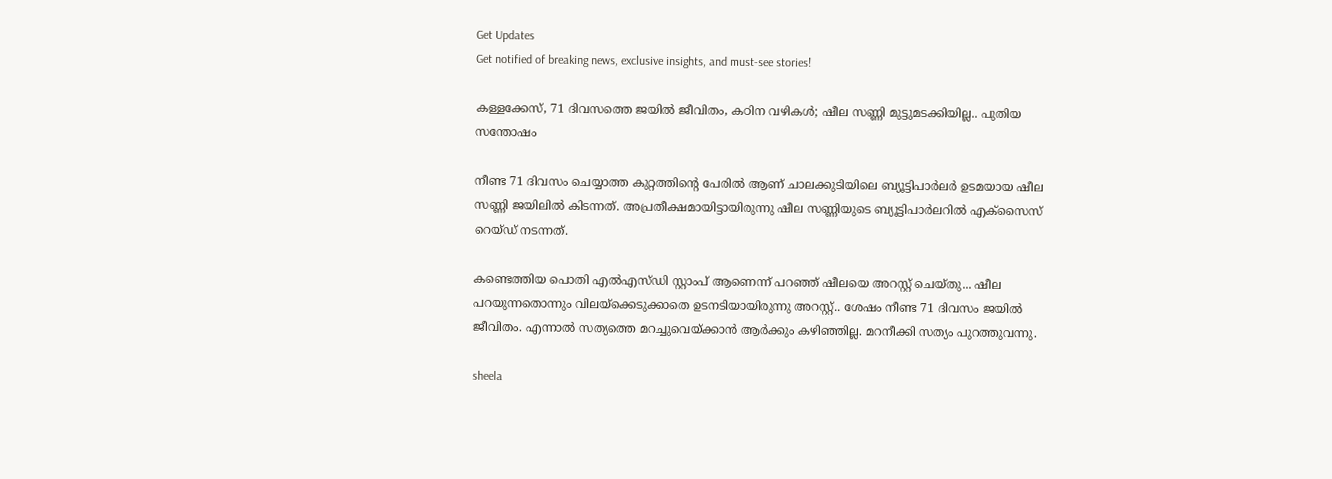Get Updates
Get notified of breaking news, exclusive insights, and must-see stories!

കള്ളക്കേസ്, 71 ദിവസത്തെ ജയിൽ ജീവിതം, കഠിന വഴികൾ; ഷീല സണ്ണി മുട്ടുമടക്കിയില്ല.. പുതിയ സന്തോഷം

നീണ്ട 71 ദിവസം ചെയ്യാത്ത കുറ്റത്തിന്റെ പേരില്‍ ആണ് ചാലക്കുടിയിലെ ബ്യൂട്ടിപാര്‍ലര്‍ ഉടമയായ ഷീല സണ്ണി ജയിലില്‍ കിടന്നത്. അപ്രതീക്ഷമായിട്ടായിരുന്നു ഷീല സണ്ണിയുടെ ബ്യൂട്ടിപാര്‍ലറില്‍ എക്‌സൈസ് റെയ്ഡ് നടന്നത്.

കണ്ടെത്തിയ പൊതി എല്‍എസ്ഡി സ്റ്റാംപ് ആണെന്ന് പറഞ്ഞ് ഷീലയെ അറസ്റ്റ് ചെയ്തു... ഷീല പറയുന്നതൊന്നും വിലയ്‌ക്കെടുക്കാതെ ഉടനടിയായിരുന്നു അറസ്റ്റ്.. ശേഷം നീണ്ട 71 ദിവസം ജയില്‍ ജീവിതം. എന്നാല്‍ സത്യത്തെ മറച്ചുവെയ്ക്കാന്‍ ആര്‍ക്കും കഴിഞ്ഞില്ല. മറനീക്കി സത്യം പുറത്തുവന്നു.

sheela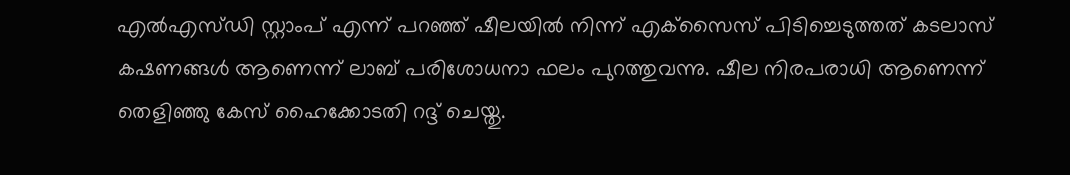എല്‍എസ്ഡി സ്റ്റാംപ് എന്ന് പറഞ്ഞ് ഷീലയില്‍ നിന്ന് എക്‌സൈസ് പിടിച്ചെടുത്തത് കടലാസ് കഷണങ്ങള്‍ ആണെന്ന് ലാബ് പരിശോധനാ ഫലം പുറത്തുവന്നു. ഷീല നിരപരാധി ആണെന്ന് തെളിഞ്ഞു കേസ് ഹൈക്കോടതി റദ്ദ് ചെയ്തു.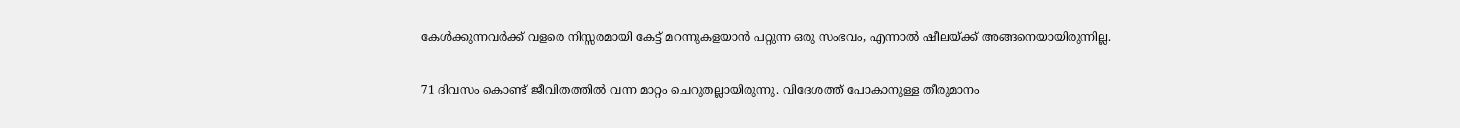കേള്‍ക്കുന്നവര്‍ക്ക് വളരെ നിസ്സരമായി കേട്ട് മറന്നുകളയാന്‍ പറ്റുന്ന ഒരു സംഭവം, എന്നാല്‍ ഷീലയ്ക്ക് അങ്ങനെയായിരുന്നില്ല.

71 ദിവസം കൊണ്ട് ജീവിതത്തില്‍ വന്ന മാറ്റം ചെറുതല്ലായിരുന്നു. വിദേശത്ത് പോകാനുള്ള തീരുമാനം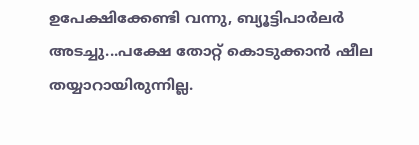ഉപേക്ഷിക്കേണ്ടി വന്നു, ബ്യൂട്ടിപാര്‍ലര്‍ അടച്ചു...പക്ഷേ തോറ്റ് കൊടുക്കാന്‍ ഷീല തയ്യാറായിരുന്നില്ല.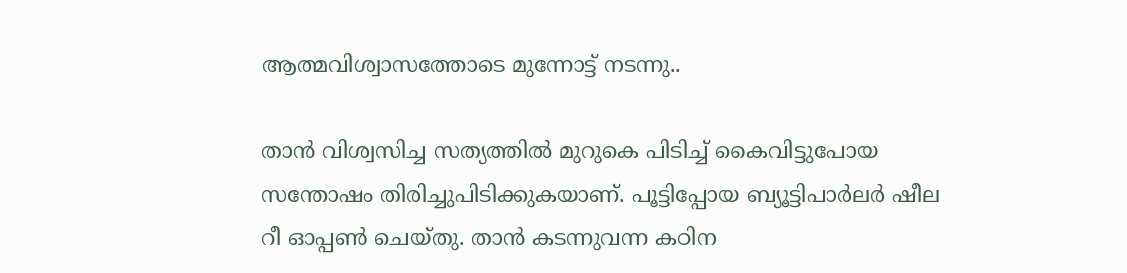ആത്മവിശ്വാസത്തോടെ മുന്നോട്ട് നടന്നു..

താന്‍ വിശ്വസിച്ച സത്യത്തില്‍ മുറുകെ പിടിച്ച് കൈവിട്ടുപോയ സന്തോഷം തിരിച്ചുപിടിക്കുകയാണ്. പൂട്ടിപ്പോയ ബ്യൂട്ടിപാര്‍ലര്‍ ഷീല റീ ഓപ്പണ്‍ ചെയ്തു. താന്‍ കടന്നുവന്ന കഠിന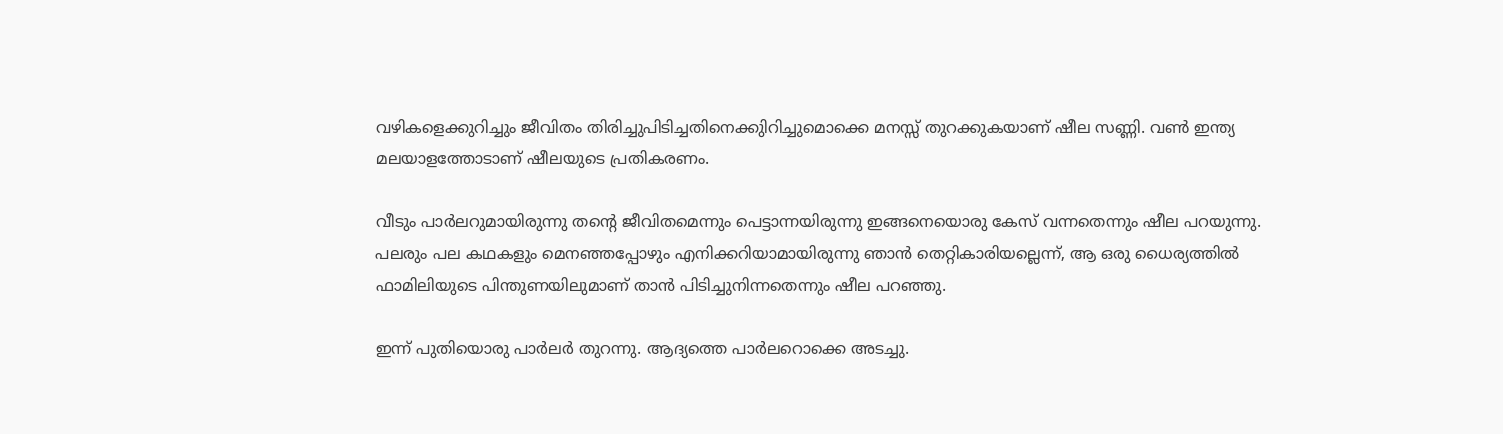വഴികളെക്കുറിച്ചും ജീവിതം തിരിച്ചുപിടിച്ചതിനെക്കുിറിച്ചുമൊക്കെ മനസ്സ് തുറക്കുകയാണ് ഷീല സണ്ണി. വണ്‍ ഇന്ത്യ മലയാളത്തോടാണ് ഷീലയുടെ പ്രതികരണം.

വീടും പാര്‍ലറുമായിരുന്നു തന്റെ ജീവിതമെന്നും പെട്ടാന്നയിരുന്നു ഇങ്ങനെയൊരു കേസ് വന്നതെന്നും ഷീല പറയുന്നു. പലരും പല കഥകളും മെനഞ്ഞപ്പോഴും എനിക്കറിയാമായിരുന്നു ഞാന്‍ തെറ്റികാരിയല്ലെന്ന്, ആ ഒരു ധൈര്യത്തില്‍ ഫാമിലിയുടെ പിന്തുണയിലുമാണ് താന്‍ പിടിച്ചുനിന്നതെന്നും ഷീല പറഞ്ഞു.

ഇന്ന് പുതിയൊരു പാര്‍ലര്‍ തുറന്നു. ആദ്യത്തെ പാര്‍ലറൊക്കെ അടച്ചു.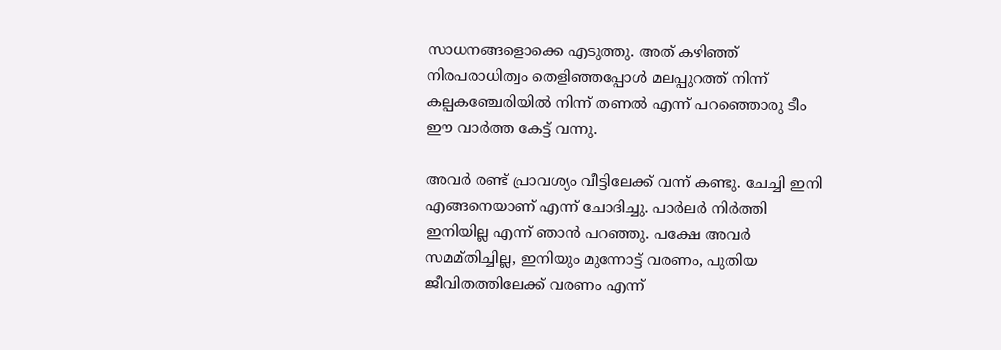സാധനങ്ങളൊക്കെ എടുത്തു. അത് കഴിഞ്ഞ് നിരപരാധിത്വം തെളിഞ്ഞപ്പോള്‍ മലപ്പുറത്ത് നിന്ന് കല്പകഞ്ചേരിയില്‍ നിന്ന് തണല്‍ എന്ന് പറഞ്ഞൊരു ടീം ഈ വാര്‍ത്ത കേട്ട് വന്നു.

അവര്‍ രണ്ട് പ്രാവശ്യം വീട്ടിലേക്ക് വന്ന് കണ്ടു. ചേച്ചി ഇനി എങ്ങനെയാണ് എന്ന് ചോദിച്ചു. പാര്‍ലര്‍ നിര്‍ത്തി ഇനിയില്ല എന്ന് ഞാന്‍ പറഞ്ഞു. പക്ഷേ അവര്‍ സമമ്തിച്ചില്ല, ഇനിയും മുന്നോട്ട് വരണം, പുതിയ ജീവിതത്തിലേക്ക് വരണം എന്ന്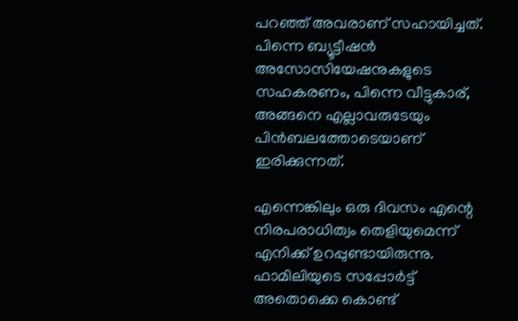പറഞ്ഞ് അവരാണ് സഹായിച്ചത്. പിന്നെ ബ്യൂട്ടീഷന്‍ അസോസിയേഷനുകളുടെ സഹകരണം, പിന്നെ വീട്ടുകാര്, അങ്ങനെ എല്ലാവരുടേയും പിന്‍ബലത്തോടെയാണ് ഇരിക്കുന്നത്.

എന്നെങ്കിലും ഒരു ദിവസം എന്റെ നിരപരാധിത്വം തെളിയുമെന്ന് എനിക്ക് ഉറപ്പുണ്ടായിരുന്നു. ഫാമിലിയുടെ സപ്പോര്‍ട്ട് അതൊക്കെ കൊണ്ട്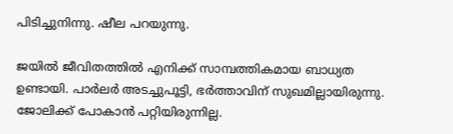പിടിച്ചുനിന്നു. ഷീല പറയുന്നു.

ജയില്‍ ജീവിതത്തില്‍ എനിക്ക് സാമ്പത്തികമായ ബാധ്യത ഉണ്ടായി. പാര്‍ലര്‍ അടച്ചുപൂട്ടി, ഭര്‍ത്താവിന് സുഖമില്ലായിരുന്നു. ജോലിക്ക് പോകാന്‍ പറ്റിയിരുന്നില്ല.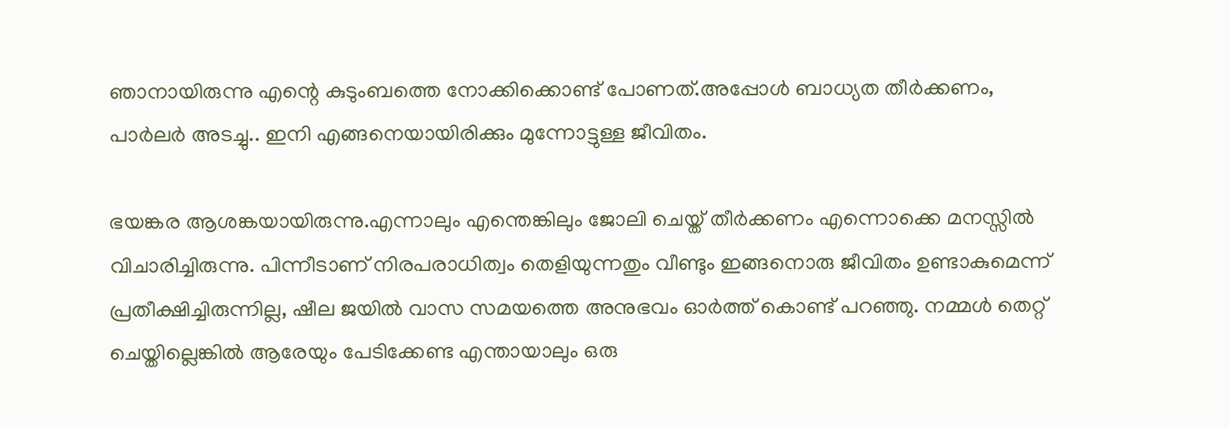ഞാനായിരുന്നു എന്റെ കുടുംബത്തെ നോക്കിക്കൊണ്ട് പോണത്.അപ്പോള്‍ ബാധ്യത തീര്‍ക്കണം, പാര്‍ലര്‍ അടച്ചു.. ഇനി എങ്ങനെയായിരിക്കും മുന്നോട്ടുള്ള ജീവിതം.

ഭയങ്കര ആശങ്കയായിരുന്നു.എന്നാലും എന്തെങ്കിലും ജോലി ചെയ്ത് തീര്‍ക്കണം എന്നൊക്കെ മനസ്സില്‍ വിചാരിച്ചിരുന്നു. പിന്നീടാണ് നിരപരാധിത്വം തെളിയുന്നതും വീണ്ടും ഇങ്ങനൊരു ജീവിതം ഉണ്ടാകുമെന്ന് പ്രതീക്ഷിച്ചിരുന്നില്ല, ഷീല ജയില്‍ വാസ സമയത്തെ അനുഭവം ഓര്‍ത്ത് കൊണ്ട് പറഞ്ഞു. നമ്മള്‍ തെറ്റ് ചെയ്തില്ലെങ്കില്‍ ആരേയും പേടിക്കേണ്ട എന്തായാലും ഒരു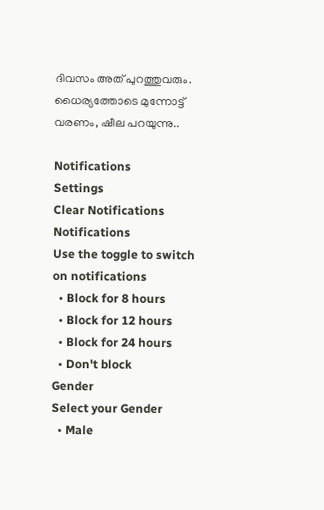ദിവസം അത് പുറത്തുവരും. ധൈര്യത്തോടെ മുന്നോട്ട് വരണം, ഷീല പറയുന്നു..

Notifications
Settings
Clear Notifications
Notifications
Use the toggle to switch on notifications
  • Block for 8 hours
  • Block for 12 hours
  • Block for 24 hours
  • Don't block
Gender
Select your Gender
  • Male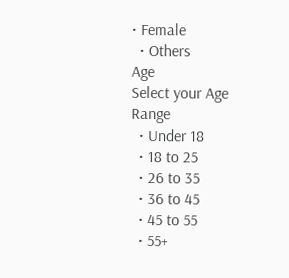• Female
  • Others
Age
Select your Age Range
  • Under 18
  • 18 to 25
  • 26 to 35
  • 36 to 45
  • 45 to 55
  • 55+